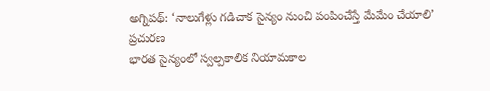అగ్నిపథ్: ‘నాలుగేళ్లు గడిచాక సైన్యం నుంచి పంపించేస్తే మేమేం చేయాలి’
ప్రచురణ
భారత సైన్యంలో స్వల్పకాలిక నియామకాల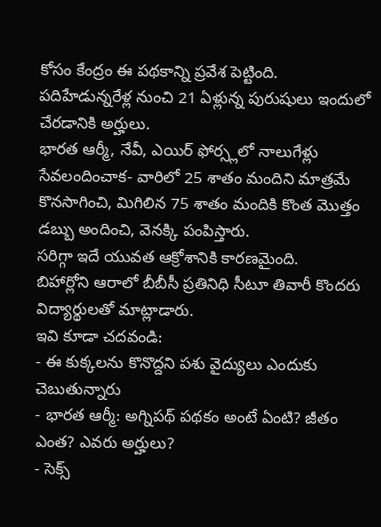కోసం కేంద్రం ఈ పథకాన్ని ప్రవేశ పెట్టింది.
పదిహేడున్నరేళ్ల నుంచి 21 ఏళ్లున్న పురుషులు ఇందులో చేరడానికి అర్హులు.
భారత ఆర్మీ, నేవీ, ఎయిర్ ఫోర్స్లలో నాలుగేళ్లు సేవలందించాక- వారిలో 25 శాతం మందిని మాత్రమే కొనసాగించి, మిగిలిన 75 శాతం మందికి కొంత మొత్తం డబ్బు అందించి, వెనక్కి పంపిస్తారు.
సరిగ్గా ఇదే యువత ఆక్రోశానికి కారణమైంది.
బిహార్లోని ఆరాలో బీబీసీ ప్రతినిధి సీటూ తివారీ కొందరు విద్యార్థులతో మాట్లాడారు.
ఇవి కూడా చదవండి:
- ఈ కుక్కలను కొనొద్దని పశు వైద్యులు ఎందుకు చెబుతున్నారు
- భారత ఆర్మీ: అగ్నిపథ్ పథకం అంటే ఏంటి? జీతం ఎంత? ఎవరు అర్హులు?
- సెక్స్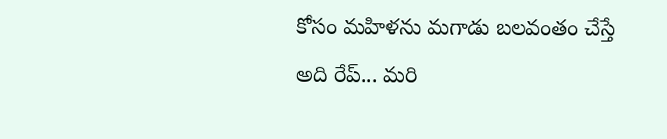కోసం మహిళను మగాడు బలవంతం చేస్తే అది రేప్... మరి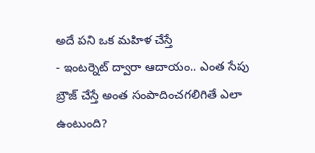అదే పని ఒక మహిళ చేస్తే
- ఇంటర్నెట్ ద్వారా ఆదాయం.. ఎంత సేపు బ్రౌజ్ చేస్తే అంత సంపాదించగలిగితే ఎలా ఉంటుంది?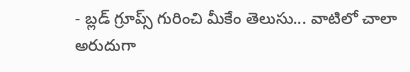- బ్లడ్ గ్రూప్స్ గురించి మీకేం తెలుసు... వాటిలో చాలా అరుదుగా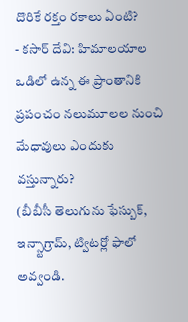దొరికే రక్తం రకాలు ఏంటి?
- కసార్ దేవి: హిమాలయాల ఒడిలో ఉన్న ఈ ప్రాంతానికి ప్రపంచం నలుమూలల నుంచి మేధావులు ఎందుకు వస్తున్నారు?
(బీబీసీ తెలుగును ఫేస్బుక్, ఇన్స్టాగ్రామ్, ట్విటర్లో ఫాలో అవ్వండి.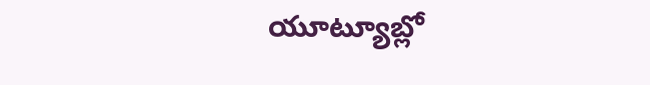యూట్యూబ్లో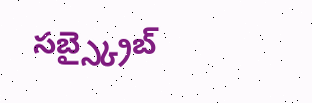సబ్స్క్రైబ్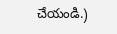చేయండి.)